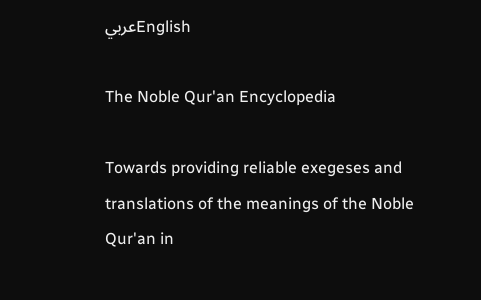عربيEnglish

The Noble Qur'an Encyclopedia

Towards providing reliable exegeses and translations of the meanings of the Noble Qur'an in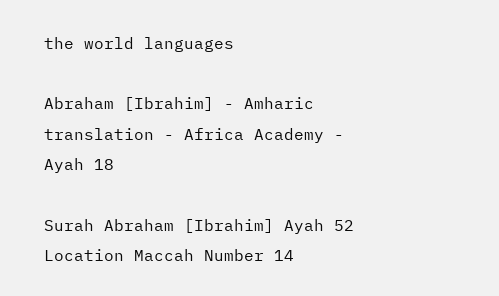the world languages

Abraham [Ibrahim] - Amharic translation - Africa Academy - Ayah 18

Surah Abraham [Ibrahim] Ayah 52 Location Maccah Number 14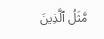مَّثَلُ ٱلَّذِينَ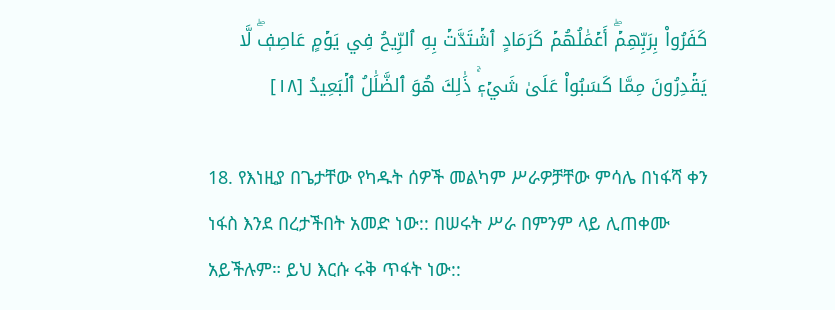كَفَرُواْ بِرَبِّهِمۡۖ أَعۡمَٰلُهُمۡ كَرَمَادٍ ٱشۡتَدَّتۡ بِهِ ٱلرِّيحُ فِي يَوۡمٍ عَاصِفٖۖ لَّا يَقۡدِرُونَ مِمَّا كَسَبُواْ عَلَىٰ شَيۡءٖۚ ذَٰلِكَ هُوَ ٱلضَّلَٰلُ ٱلۡبَعِيدُ [١٨]

18. የእነዚያ በጌታቸው የካዱት ሰዎች መልካም ሥራዎቻቸው ምሳሌ በነፋሻ ቀን ነፋስ እንደ በረታችበት አመድ ነው:: በሠሩት ሥራ በምንም ላይ ሊጠቀሙ አይችሉም። ይህ እርሱ ሩቅ ጥፋት ነው::